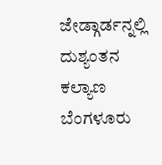ಜೇಡ್ಗಾರ್ಡನ್ನಲ್ಲಿ ದುಶ್ಯಂತನ ಕಲ್ಯಾಣ
ಬೆಂಗಳೂರು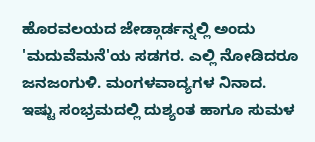ಹೊರವಲಯದ ಜೇಡ್ಗಾರ್ಡನ್ನಲ್ಲಿ ಅಂದು 'ಮದುವೆಮನೆ'ಯ ಸಡಗರ. ಎಲ್ಲಿ ನೋಡಿದರೂ ಜನಜಂಗುಳಿ. ಮಂಗಳವಾದ್ಯಗಳ ನಿನಾದ. ಇಷ್ಟು ಸಂಭ್ರಮದಲ್ಲಿ ದುಶ್ಯಂತ ಹಾಗೂ ಸುಮಳ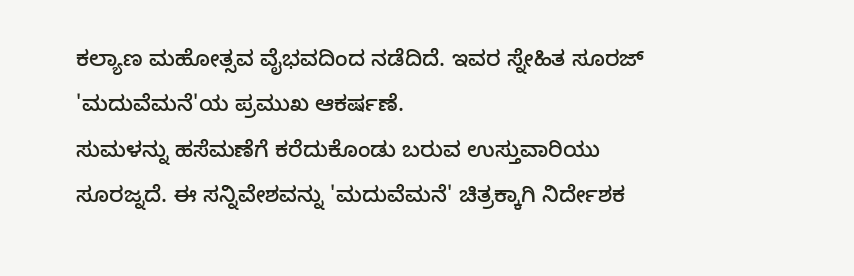ಕಲ್ಯಾಣ ಮಹೋತ್ಸವ ವೈಭವದಿಂದ ನಡೆದಿದೆ. ಇವರ ಸ್ನೇಹಿತ ಸೂರಜ್ 'ಮದುವೆಮನೆ'ಯ ಪ್ರಮುಖ ಆಕರ್ಷಣೆ.
ಸುಮಳನ್ನು ಹಸೆಮಣೆಗೆ ಕರೆದುಕೊಂಡು ಬರುವ ಉಸ್ತುವಾರಿಯು ಸೂರಜ್ನದೆ. ಈ ಸನ್ನಿವೇಶವನ್ನು 'ಮದುವೆಮನೆ' ಚಿತ್ರಕ್ಕಾಗಿ ನಿರ್ದೇಶಕ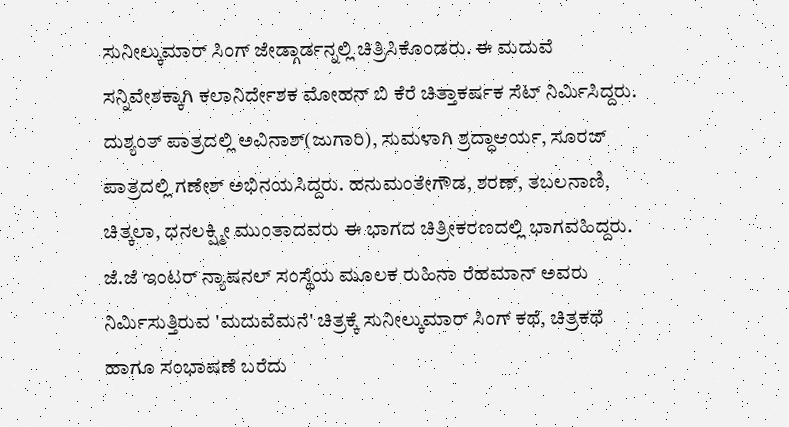ಸುನೀಲ್ಕುಮಾರ್ ಸಿಂಗ್ ಜೇಡ್ಗಾರ್ಡನ್ನಲ್ಲಿ ಚಿತ್ರಿಸಿಕೊಂಡರು. ಈ ಮದುವೆ ಸನ್ನಿವೇಶಕ್ಕಾಗಿ ಕಲಾನಿರ್ದೇಶಕ ಮೋಹನ್ ಬಿ ಕೆರೆ ಚಿತ್ತಾಕರ್ಷಕ ಸೆಟ್ ನಿರ್ಮಿಸಿದ್ದರು. ದುಶ್ಯಂತ್ ಪಾತ್ರದಲ್ಲಿ ಅವಿನಾಶ್(ಜುಗಾರಿ), ಸುಮಳಾಗಿ ಶ್ರದ್ಧಾಆರ್ಯ, ಸೂರಜ್ ಪಾತ್ರದಲ್ಲಿ ಗಣೇಶ್ ಅಭಿನಯಸಿದ್ದರು. ಹನುಮಂತೇಗೌಡ, ಶರಣ್, ತಬಲನಾಣಿ, ಚಿತ್ಕಲಾ, ಧನಲಕ್ಷ್ಮೀ ಮುಂತಾದವರು ಈ ಭಾಗದ ಚಿತ್ರೀಕರಣದಲ್ಲಿ ಭಾಗವಹಿದ್ದರು.
ಜೆ.ಜೆ ಇಂಟರ್ ನ್ಯಾಷನಲ್ ಸಂಸ್ಥೆಯ ಮೂಲಕ ರುಹಿನಾ ರೆಹಮಾನ್ ಅವರು ನಿರ್ಮಿಸುತ್ತಿರುವ 'ಮದುವೆಮನೆ' ಚಿತ್ರಕ್ಕೆ ಸುನೀಲ್ಕುಮಾರ್ ಸಿಂಗ್ ಕಥೆ, ಚಿತ್ರಕಥೆ ಹಾಗೂ ಸಂಭಾಷಣೆ ಬರೆದು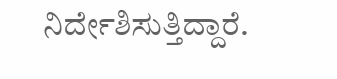ನಿರ್ದೇಶಿಸುತ್ತಿದ್ದಾರೆ.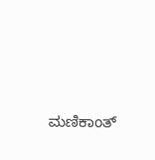ಮಣಿಕಾಂತ್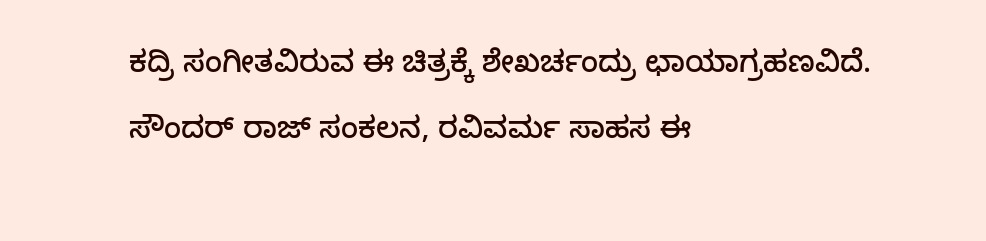ಕದ್ರಿ ಸಂಗೀತವಿರುವ ಈ ಚಿತ್ರಕ್ಕೆ ಶೇಖರ್ಚಂದ್ರು ಛಾಯಾಗ್ರಹಣವಿದೆ. ಸೌಂದರ್ ರಾಜ್ ಸಂಕಲನ, ರವಿವರ್ಮ ಸಾಹಸ ಈ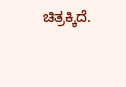ಚಿತ್ರಕ್ಕಿದೆ.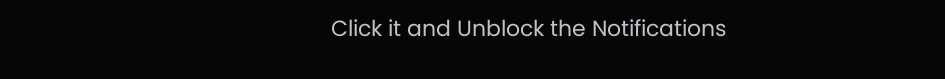Click it and Unblock the Notifications